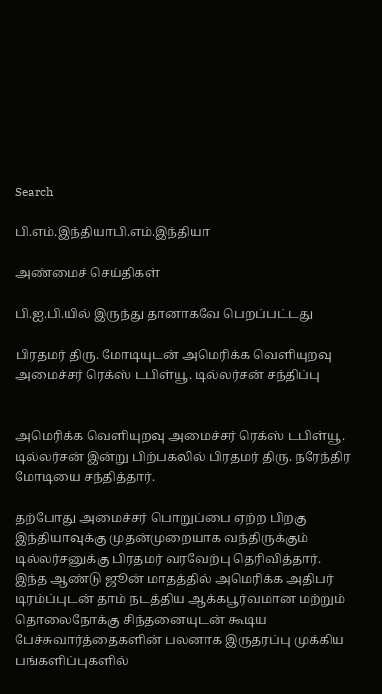Search

பி.எம்.இந்தியாபி.எம்.இந்தியா

அண்மைச் செய்திகள்

பி.ஐ.பி.யில் இருந்து தானாகவே பெறப்பட்டது

பிரதமர் திரு. மோடியுடன் அமெரிக்க வெளியுறவு அமைச்சர் ரெக்ஸ் டபிள்யூ. டில்லர்சன் சந்திப்பு


அமெரிக்க வெளியுறவு அமைச்சர் ரெக்ஸ் டபிள்யூ. டில்லர்சன் இன்று பிற்பகலில் பிரதமர் திரு. நரேந்திர மோடியை சந்தித்தார்.

தற்போது அமைச்சர் பொறுப்பை ஏற்ற பிறகு இந்தியாவுக்கு முதன்முறையாக வந்திருக்கும் டில்லர்சனுக்கு பிரதமர் வரவேற்பு தெரிவித்தார். இந்த ஆண்டு ஜூன் மாதத்தில் அமெரிக்க அதிபர் டிரம்ப்புடன் தாம் நடத்திய ஆக்கபூர்வமான மற்றும் தொலைநோக்கு சிந்தனையுடன் கூடிய பேச்சுவார்த்தைகளின் பலனாக இருதரப்பு முக்கிய பங்களிப்புகளில்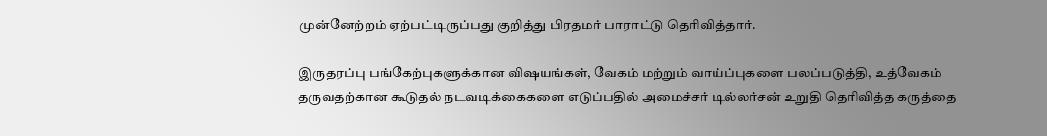முன்னேற்றம் ஏற்பட்டிருப்பது குறித்து பிரதமர் பாராட்டு தெரிவித்தார்.

இருதரப்பு பங்கேற்புகளுக்கான விஷயங்கள், வேகம் மற்றும் வாய்ப்புகளை பலப்படுத்தி, உத்வேகம் தருவதற்கான கூடுதல் நடவடிக்கைகளை எடுப்பதில் அமைச்சர் டில்லர்சன் உறுதி தெரிவித்த கருத்தை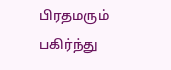பிரதமரும் பகிர்ந்து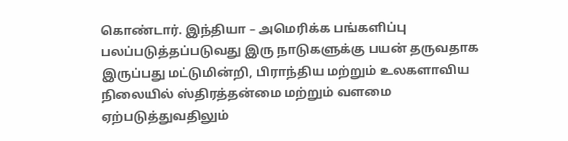கொண்டார். இந்தியா – அமெரிக்க பங்களிப்பு பலப்படுத்தப்படுவது இரு நாடுகளுக்கு பயன் தருவதாக இருப்பது மட்டுமின்றி, பிராந்திய மற்றும் உலகளாவிய நிலையில் ஸ்திரத்தன்மை மற்றும் வளமை ஏற்படுத்துவதிலும்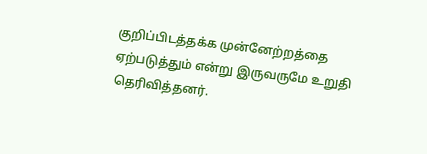குறிப்பிடத்தக்க முன்னேற்றத்தை ஏற்படுத்தும் என்று இருவருமே உறுதி தெரிவித்தனர்.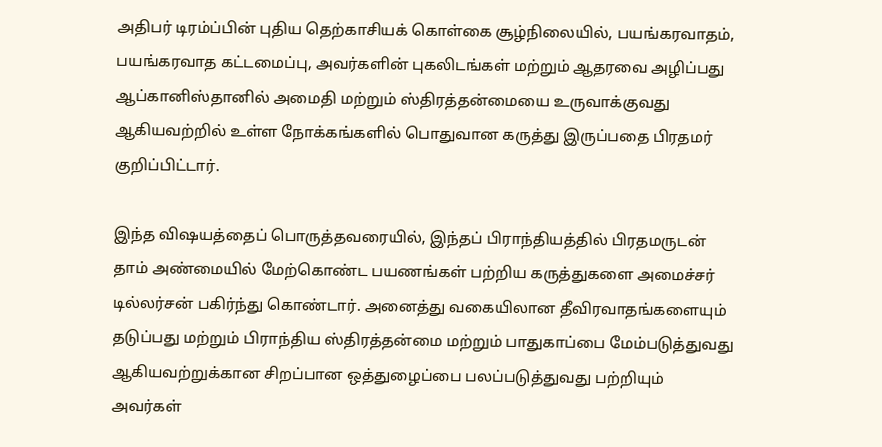அதிபர் டிரம்ப்பின் புதிய தெற்காசியக் கொள்கை சூழ்நிலையில், பயங்கரவாதம், பயங்கரவாத கட்டமைப்பு, அவர்களின் புகலிடங்கள் மற்றும் ஆதரவை அழிப்பது ஆப்கானிஸ்தானில் அமைதி மற்றும் ஸ்திரத்தன்மையை உருவாக்குவது ஆகியவற்றில் உள்ள நோக்கங்களில் பொதுவான கருத்து இருப்பதை பிரதமர் குறிப்பிட்டார்.

இந்த விஷயத்தைப் பொருத்தவரையில், இந்தப் பிராந்தியத்தில் பிரதமருடன் தாம் அண்மையில் மேற்கொண்ட பயணங்கள் பற்றிய கருத்துகளை அமைச்சர் டில்லர்சன் பகிர்ந்து கொண்டார். அனைத்து வகையிலான தீவிரவாதங்களையும் தடுப்பது மற்றும் பிராந்திய ஸ்திரத்தன்மை மற்றும் பாதுகாப்பை மேம்படுத்துவது ஆகியவற்றுக்கான சிறப்பான ஒத்துழைப்பை பலப்படுத்துவது பற்றியும் அவர்கள்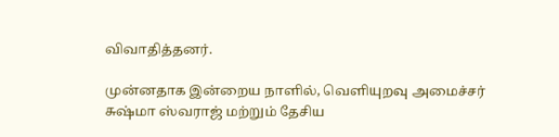விவாதித்தனர்.

முன்னதாக இன்றைய நாளில், வெளியுறவு அமைச்சர் சுஷ்மா ஸ்வராஜ் மற்றும் தேசிய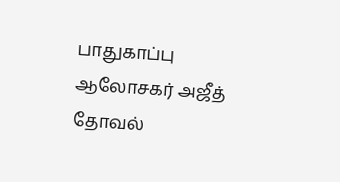பாதுகாப்பு ஆலோசகர் அஜீத் தோவல்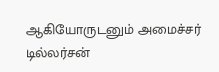ஆகியோருடனும் அமைச்சர் டில்லர்சன்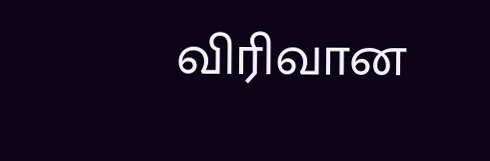விரிவான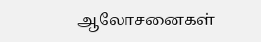ஆலோசனைகள்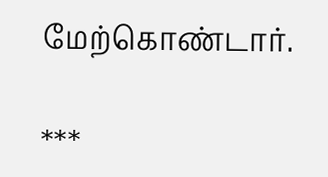மேற்கொண்டார்.

***